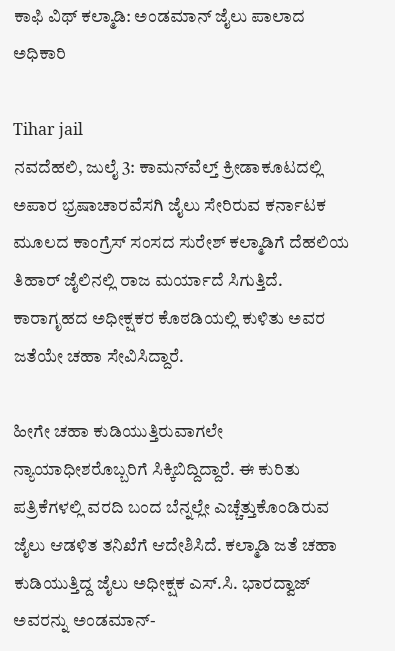ಕಾಫಿ ವಿಥ್ ಕಲ್ಮಾಡಿ: ಅಂಡಮಾನ್‌ ಜೈಲು ಪಾಲಾದ ಅಧಿಕಾರಿ

Tihar jail
ನವದೆಹಲಿ, ಜುಲೈ 3: ಕಾಮನ್‌ವೆಲ್ತ್‌ ಕ್ರೀಡಾಕೂಟದಲ್ಲಿ ಅಪಾರ ಭ್ರಷಾಚಾರವೆಸಗಿ ಜೈಲು ಸೇರಿರುವ ಕರ್ನಾಟಕ ಮೂಲದ ಕಾಂಗ್ರೆಸ್‌ ಸಂಸದ ಸುರೇಶ್‌ ಕಲ್ಮಾಡಿಗೆ ದೆಹಲಿಯ ತಿಹಾರ್ ಜೈಲಿನಲ್ಲಿ ರಾಜ ಮರ್ಯಾದೆ ಸಿಗುತ್ತಿದೆ. ಕಾರಾಗೃಹದ ಅಧೀಕ್ಷಕರ ಕೊಠಡಿಯಲ್ಲಿ ಕುಳಿತು ಅವರ ಜತೆಯೇ ಚಹಾ ಸೇವಿಸಿದ್ದಾರೆ.

ಹೀಗೇ ಚಹಾ ಕುಡಿಯುತ್ತಿರುವಾಗಲೇ ನ್ಯಾಯಾಧೀಶರೊಬ್ಬರಿಗೆ ಸಿಕ್ಕಿಬಿದ್ದಿದ್ದಾರೆ. ಈ ಕುರಿತು ಪತ್ರಿಕೆಗಳಲ್ಲಿ ವರದಿ ಬಂದ ಬೆನ್ನಲ್ಲೇ ಎಚ್ಚೆತ್ತುಕೊಂಡಿರುವ ಜೈಲು ಆಡಳಿತ ತನಿಖೆಗೆ ಆದೇಶಿಸಿದೆ. ಕಲ್ಮಾಡಿ ಜತೆ ಚಹಾ ಕುಡಿಯುತ್ತಿದ್ದ ಜೈಲು ಅಧೀಕ್ಷಕ ಎಸ್‌.ಸಿ. ಭಾರದ್ವಾಜ್‌ ಅವರನ್ನು ಅಂಡಮಾನ್‌-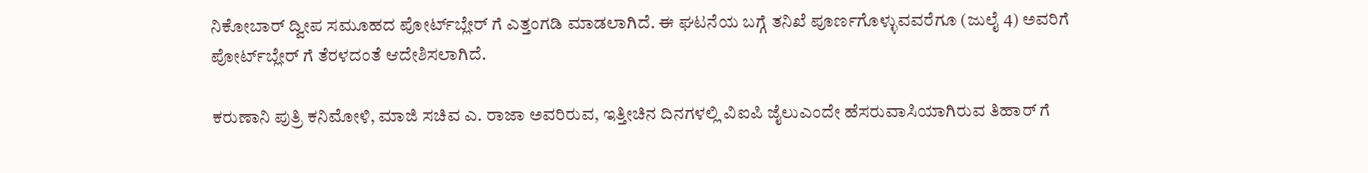ನಿಕೋಬಾರ್ ದ್ವೀಪ ಸಮೂಹದ ಪೋರ್ಟ್‌ಬ್ಲೇರ್ ಗೆ ಎತ್ತಂಗಡಿ ಮಾಡಲಾಗಿದೆ. ಈ ಘಟನೆಯ ಬಗ್ಗೆ ತನಿಖೆ ಪೂರ್ಣಗೊಳ್ಳುವವರೆಗೂ (ಜುಲೈ 4) ಅವರಿಗೆ ಪೋರ್ಟ್‌ಬ್ಲೇರ್ ಗೆ ತೆರಳದಂತೆ ಆದೇಶಿಸಲಾಗಿದೆ.

ಕರುಣಾನಿ ಪುತ್ರಿ ಕನಿಮೋಳಿ, ಮಾಜಿ ಸಚಿವ ಎ. ರಾಜಾ ಅವರಿರುವ, ಇತ್ತೀಚಿನ ದಿನಗಳಲ್ಲಿ ವಿಐಪಿ ಜೈಲುಎಂದೇ ಹೆಸರುವಾಸಿಯಾಗಿರುವ ತಿಹಾರ್ ಗೆ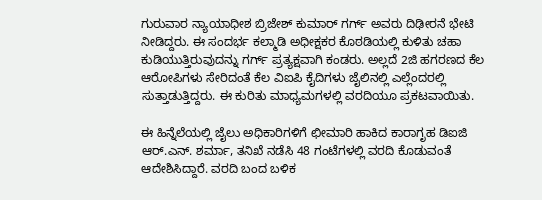ಗುರುವಾರ ನ್ಯಾಯಾಧೀಶ ಬ್ರಿಜೇಶ್‌ ಕುಮಾರ್ ಗರ್ಗ್‌ ಅವರು ದಿಢೀರನೆ ಭೇಟಿ ನೀಡಿದ್ದರು. ಈ ಸಂದರ್ಭ ಕಲ್ಮಾಡಿ ಅಧೀಕ್ಷಕರ ಕೊಠಡಿಯಲ್ಲಿ ಕುಳಿತು ಚಹಾ ಕುಡಿಯುತ್ತಿರುವುದನ್ನು ಗರ್ಗ್‌ ಪ್ರತ್ಯಕ್ಷವಾಗಿ ಕಂಡರು. ಅಲ್ಲದೆ 2ಜಿ ಹಗರಣದ ಕೆಲ ಆರೋಪಿಗಳು ಸೇರಿದಂತೆ ಕೆಲ ವಿಐಪಿ ಕೈದಿಗಳು ಜೈಲಿನಲ್ಲಿ ಎಲ್ಲೆಂದರಲ್ಲಿ ಸುತ್ತಾಡುತ್ತಿದ್ದರು. ಈ ಕುರಿತು ಮಾಧ್ಯಮಗಳಲ್ಲಿ ವರದಿಯೂ ಪ್ರಕಟವಾಯಿತು.

ಈ ಹಿನ್ನೆಲೆಯಲ್ಲಿ ಜೈಲು ಅಧಿಕಾರಿಗಳಿಗೆ ಛೀಮಾರಿ ಹಾಕಿದ ಕಾರಾಗೃಹ ಡಿಐಜಿ ಆರ್‌.ಎನ್‌. ಶರ್ಮಾ, ತನಿಖೆ ನಡೆಸಿ 48 ಗಂಟೆಗಳಲ್ಲಿ ವರದಿ ಕೊಡುವಂತೆ ಆದೇಶಿಸಿದ್ದಾರೆ. ವರದಿ ಬಂದ ಬಳಿಕ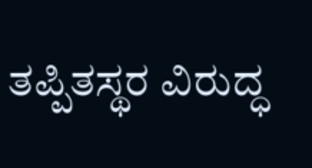ತಪ್ಪಿತಸ್ಥರ ವಿರುದ್ಧ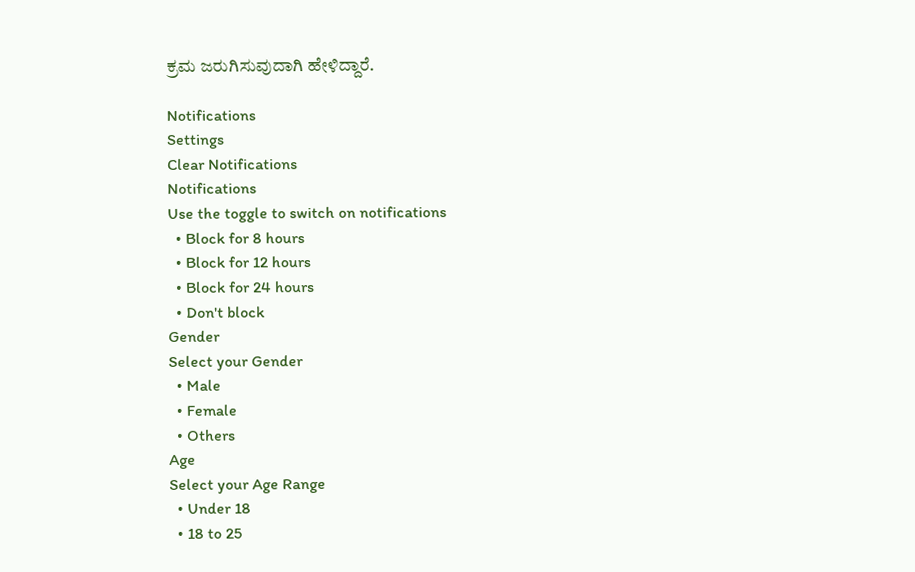ಕ್ರಮ ಜರುಗಿಸುವುದಾಗಿ ಹೇಳಿದ್ದಾರೆ.

Notifications
Settings
Clear Notifications
Notifications
Use the toggle to switch on notifications
  • Block for 8 hours
  • Block for 12 hours
  • Block for 24 hours
  • Don't block
Gender
Select your Gender
  • Male
  • Female
  • Others
Age
Select your Age Range
  • Under 18
  • 18 to 25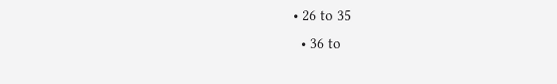• 26 to 35
  • 36 to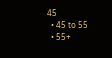45
  • 45 to 55
  • 55+